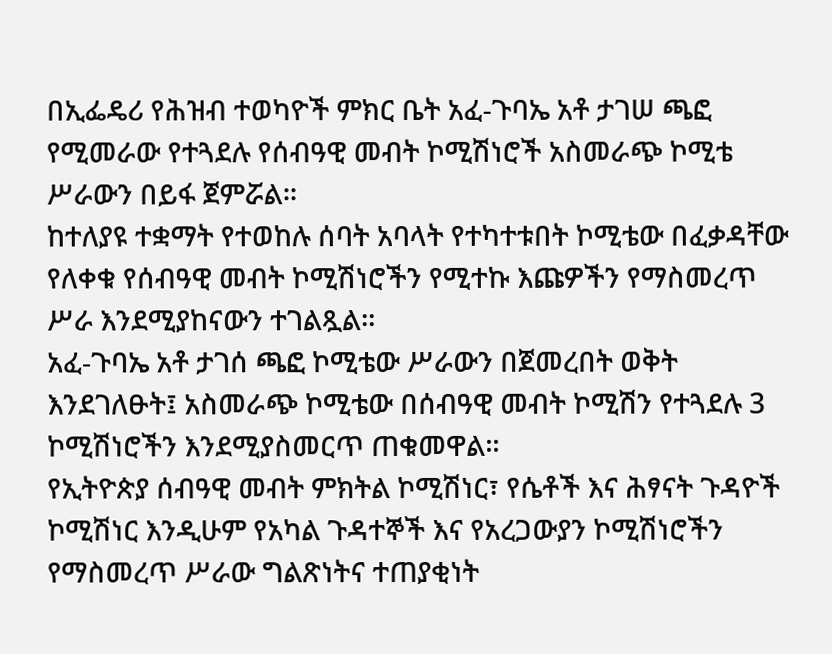በኢፌዴሪ የሕዝብ ተወካዮች ምክር ቤት አፈ-ጉባኤ አቶ ታገሠ ጫፎ የሚመራው የተጓደሉ የሰብዓዊ መብት ኮሚሽነሮች አስመራጭ ኮሚቴ ሥራውን በይፋ ጀምሯል፡፡
ከተለያዩ ተቋማት የተወከሉ ሰባት አባላት የተካተቱበት ኮሚቴው በፈቃዳቸው የለቀቁ የሰብዓዊ መብት ኮሚሽነሮችን የሚተኩ እጩዎችን የማስመረጥ ሥራ እንደሚያከናውን ተገልጿል።
አፈ-ጉባኤ አቶ ታገሰ ጫፎ ኮሚቴው ሥራውን በጀመረበት ወቅት እንደገለፁት፤ አስመራጭ ኮሚቴው በሰብዓዊ መብት ኮሚሽን የተጓደሉ 3 ኮሚሽነሮችን እንደሚያስመርጥ ጠቁመዋል።
የኢትዮጵያ ሰብዓዊ መብት ምክትል ኮሚሽነር፣ የሴቶች እና ሕፃናት ጉዳዮች ኮሚሽነር እንዲሁም የአካል ጉዳተኞች እና የአረጋውያን ኮሚሽነሮችን የማስመረጥ ሥራው ግልጽነትና ተጠያቂነት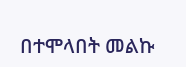በተሞላበት መልኩ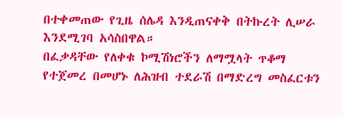በተቀመጠው የጊዜ ሰሌዳ እንዲጠናቀቅ በትኩረት ሊሠራ እንደሚገባ አሳስበዋል።
በፈቃዳቸው የለቀቁ ኮሚሽነሮችን ለማሟላት ጥቆማ የተጀመረ በመሆኑ ለሕዝብ ተደራሽ በማድረግ መስፈርቱን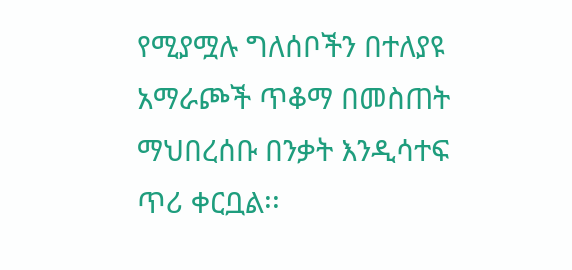የሚያሟሉ ግለሰቦችን በተለያዩ አማራጮች ጥቆማ በመስጠት ማህበረሰቡ በንቃት እንዲሳተፍ ጥሪ ቀርቧል፡፡